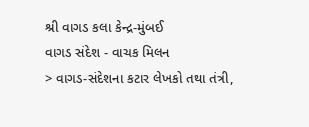શ્રી વાગડ કલા કેન્દ્ર-મુંબઈ
વાગડ સંદેશ - વાચક મિલન
> વાગડ-સંદેશના કટાર લેખકો તથા તંત્રી,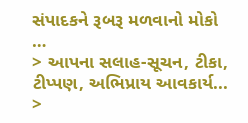સંપાદકને રૂબરૂ મળવાનો મોકો …
> આપના સલાહ-સૂચન, ટીકા, ટીપ્પણ, અભિપ્રાય આવકાર્ય...
>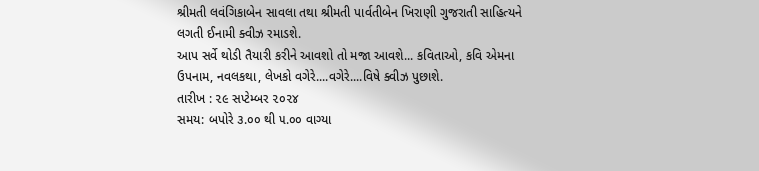શ્રીમતી લવંગિકાબેન સાવલા તથા શ્રીમતી પાર્વતીબેન ખિરાણી ગુજરાતી સાહિત્યને લગતી ઈનામી ક્વીઝ રમાડશે.
આપ સર્વે થોડી તૈયારી કરીને આવશો તો મજા આવશે... કવિતાઓ, કવિ એમના ઉપનામ, નવલકથા, લેખકો વગેરે....વગેરે....વિષે ક્વીઝ પુછાશે.
તારીખ : ૨૯ સપ્ટેમ્બર ૨૦૨૪
સમય: બપોરે ૩.૦૦ થી ૫.૦૦ વાગ્યા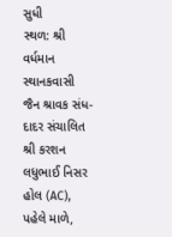સુધી
સ્થળ: શ્રી વર્ધમાન સ્થાનકવાસી જૈન શ્રાવક સંધ-દાદર સંચાલિત
શ્રી કરશન લધુભાઈ નિસર હોલ (AC), પહેલે માળે,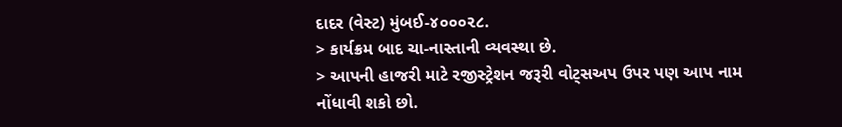દાદર (વેસ્ટ) મુંબઈ-૪૦૦૦૨૮.
> કાર્યક્રમ બાદ ચા-નાસ્તાની વ્યવસ્થા છે.
> આપની હાજરી માટે રજીસ્ટ્રેશન જરૂરી વોટ્સઅપ ઉપર પણ આપ નામ નોંધાવી શકો છો.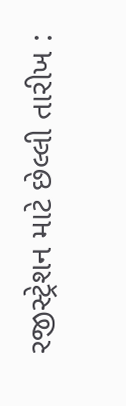રજીસ્ટ્રેશન માટે છેલ્લી તારીખ :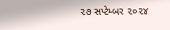૨૭ સપ્ટેમ્બર ૨૦૨૪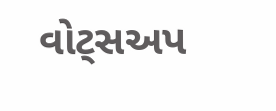વોટ્સઅપ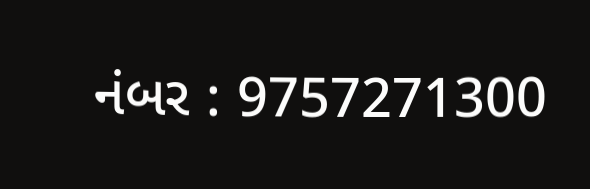નંબર : 9757271300